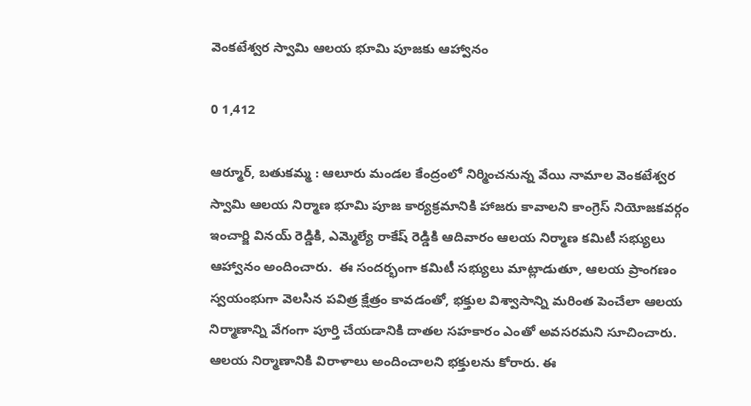వెంకటేశ్వర స్వామి ఆలయ భూమి పూజకు ఆహ్వానం

0 1,412

ఆర్మూర్, బతుకమ్మ : ఆలూరు మండల కేంద్రంలో నిర్మించనున్న వేయి నామాల వెంకటేశ్వర స్వామి ఆలయ నిర్మాణ భూమి పూజ కార్యక్రమానికి హాజరు కావాలని కాంగ్రెస్ నియోజకవర్గం ఇంచార్జి వినయ్ రెడ్డికి, ఎమ్మెల్యే రాకేష్ రెడ్డికి ఆదివారం ఆలయ నిర్మాణ కమిటీ సభ్యులు ఆహ్వానం అందించారు.  ఈ సందర్భంగా కమిటీ సభ్యులు మాట్లాడుతూ, ఆలయ ప్రాంగణం స్వయంభుగా వెలసిన పవిత్ర క్షేత్రం కావడంతో, భక్తుల విశ్వాసాన్ని మరింత పెంచేలా ఆలయ నిర్మాణాన్ని వేగంగా పూర్తి చేయడానికి దాతల సహకారం ఎంతో అవసరమని సూచించారు. ఆలయ నిర్మాణానికి విరాళాలు అందించాలని భక్తులను కోరారు. ఈ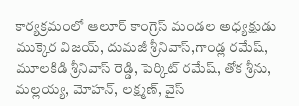కార్యక్రమంలో ఆలూర్ కాంగ్రెస్ మండల అధ్యక్షుడు ముక్కెర విజయ్, దుమజీ శ్రీనివాస్,గాండ్ల రమేష్, మూలకిడి శ్రీనివాస్ రెడ్డి, పెర్కిట్ రమేష్, తోక శ్రీను, మల్లయ్య, మోహన్, లక్ష్మణ్, వైస్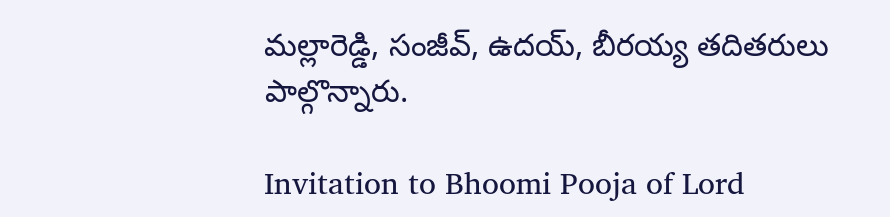మల్లారెడ్డి, సంజీవ్, ఉదయ్, బీరయ్య తదితరులు పాల్గొన్నారు.

Invitation to Bhoomi Pooja of Lord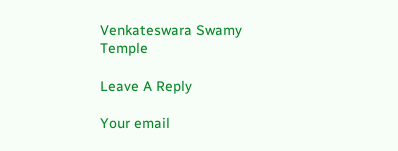Venkateswara Swamy Temple

Leave A Reply

Your email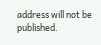address will not be published.